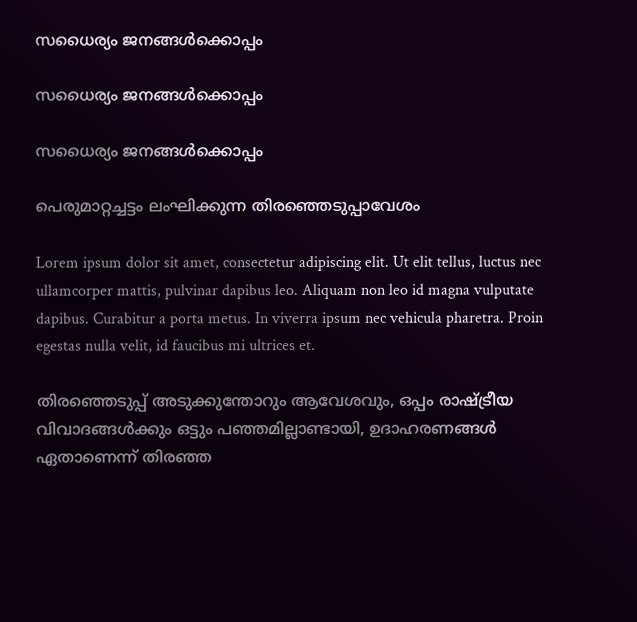സധൈര്യം ജനങ്ങൾക്കൊപ്പം

സധൈര്യം ജനങ്ങൾക്കൊപ്പം

സധൈര്യം ജനങ്ങൾക്കൊപ്പം

പെരുമാറ്റച്ചട്ടം ലംഘിക്കുന്ന തിരഞ്ഞെടുപ്പാവേശം

Lorem ipsum dolor sit amet, consectetur adipiscing elit. Ut elit tellus, luctus nec ullamcorper mattis, pulvinar dapibus leo. Aliquam non leo id magna vulputate dapibus. Curabitur a porta metus. In viverra ipsum nec vehicula pharetra. Proin egestas nulla velit, id faucibus mi ultrices et.

തിരഞ്ഞെടുപ്പ് അടുക്കുന്തോറും ആവേശവും, ഒപ്പം രാഷ്ട്രീയ വിവാദങ്ങള്‍ക്കും ഒട്ടും പഞ്ഞമില്ലാണ്ടായി, ഉദാഹരണങ്ങള്‍ ഏതാണെന്ന് തിരഞ്ഞ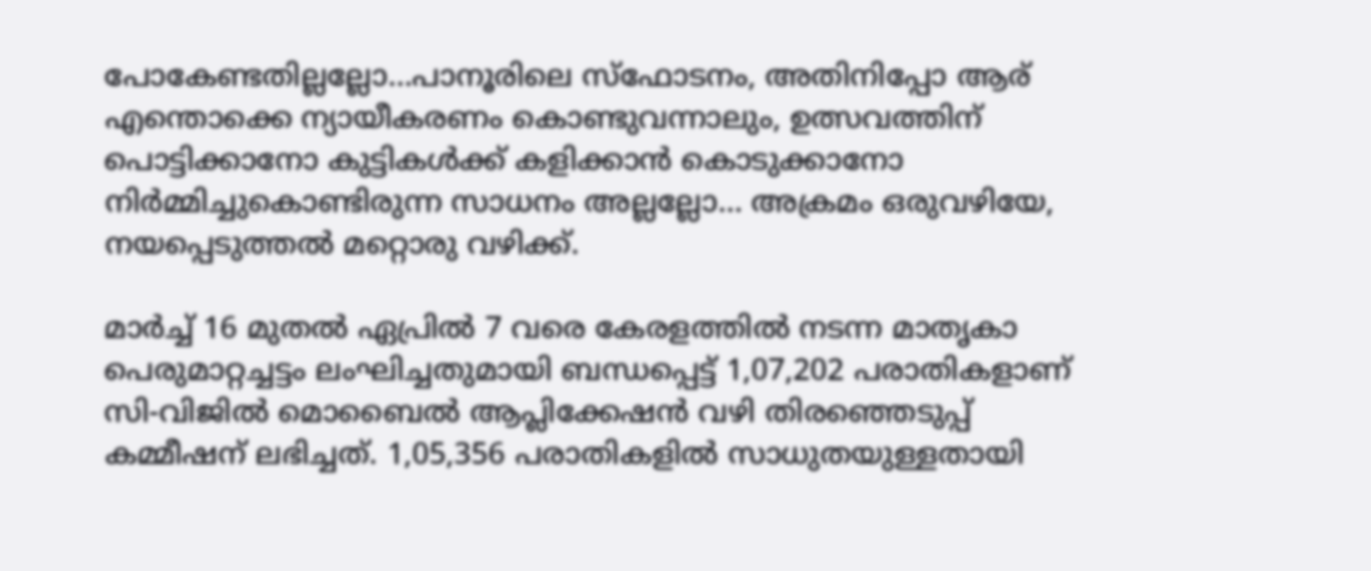പോകേണ്ടതില്ലല്ലോ…പാനൂരിലെ സ്‌ഫോടനം, അതിനിപ്പോ ആര് എന്തൊക്കെ ന്യായീകരണം കൊണ്ടുവന്നാലും, ഉത്സവത്തിന് പൊട്ടിക്കാനോ കുട്ടികള്‍ക്ക് കളിക്കാന്‍ കൊടുക്കാനോ നിര്‍മ്മിച്ചുകൊണ്ടിരുന്ന സാധനം അല്ലല്ലോ… അക്രമം ഒരുവഴിയേ, നയപ്പെടുത്തല്‍ മറ്റൊരു വഴിക്ക്.

മാര്‍ച്ച് 16 മുതല്‍ ഏപ്രില്‍ 7 വരെ കേരളത്തില്‍ നടന്ന മാതൃകാ പെരുമാറ്റച്ചട്ടം ലംഘിച്ചതുമായി ബന്ധപ്പെട്ട് 1,07,202 പരാതികളാണ് സി-വിജില്‍ മൊബൈല്‍ ആപ്ലിക്കേഷന്‍ വഴി തിരഞ്ഞെടുപ്പ് കമ്മീഷന് ലഭിച്ചത്. 1,05,356 പരാതികളില്‍ സാധുതയുള്ളതായി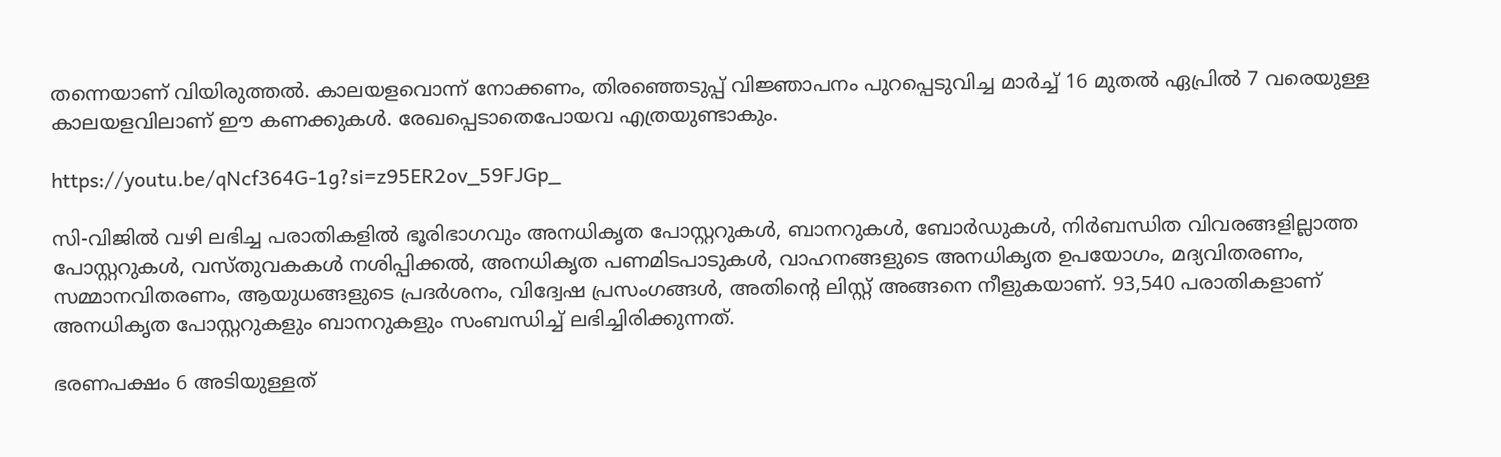തന്നെയാണ് വിയിരുത്തല്‍. കാലയളവൊന്ന് നോക്കണം, തിരഞ്ഞെടുപ്പ് വിജ്ഞാപനം പുറപ്പെടുവിച്ച മാര്‍ച്ച് 16 മുതല്‍ ഏപ്രില്‍ 7 വരെയുള്ള കാലയളവിലാണ് ഈ കണക്കുകള്‍. രേഖപ്പെടാതെപോയവ എത്രയുണ്ടാകും.

https://youtu.be/qNcf364G-1g?si=z95ER2ov_59FJGp_

സി-വിജില്‍ വഴി ലഭിച്ച പരാതികളില്‍ ഭൂരിഭാഗവും അനധികൃത പോസ്റ്ററുകള്‍, ബാനറുകള്‍, ബോര്‍ഡുകള്‍, നിര്‍ബന്ധിത വിവരങ്ങളില്ലാത്ത പോസ്റ്ററുകള്‍, വസ്തുവകകള്‍ നശിപ്പിക്കല്‍, അനധികൃത പണമിടപാടുകള്‍, വാഹനങ്ങളുടെ അനധികൃത ഉപയോഗം, മദ്യവിതരണം, സമ്മാനവിതരണം, ആയുധങ്ങളുടെ പ്രദര്‍ശനം, വിദ്വേഷ പ്രസംഗങ്ങള്‍, അതിന്റെ ലിസ്റ്റ് അങ്ങനെ നീളുകയാണ്. 93,540 പരാതികളാണ് അനധികൃത പോസ്റ്ററുകളും ബാനറുകളും സംബന്ധിച്ച് ലഭിച്ചിരിക്കുന്നത്.

ഭരണപക്ഷം 6 അടിയുള്ളത്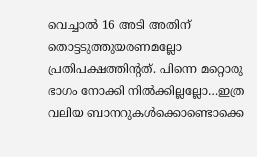വെച്ചാല്‍ 16 അടി അതിന് തൊട്ടടുത്തുയരണമല്ലോ പ്രതിപക്ഷത്തിന്റത്. പിന്നെ മറ്റൊരു ഭാഗം നോക്കി നില്‍ക്കില്ലല്ലോ…ഇത്ര വലിയ ബാനറുകള്‍ക്കൊണ്ടൊക്കെ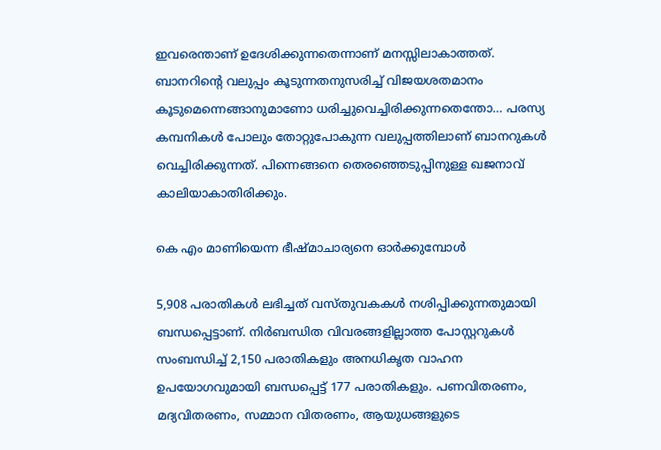ഇവരെന്താണ് ഉദേശിക്കുന്നതെന്നാണ് മനസ്സിലാകാത്തത്. ബാനറിന്റെ വലുപ്പം കൂടുന്നതനുസരിച്ച് വിജയശതമാനം കൂടുമെന്നെങ്ങാനുമാണോ ധരിച്ചുവെച്ചിരിക്കുന്നതെന്തോ… പരസ്യ കമ്പനികള്‍ പോലും തോറ്റുപോകുന്ന വലുപ്പത്തിലാണ് ബാനറുകള്‍ വെച്ചിരിക്കുന്നത്. പിന്നെങ്ങനെ തെരഞ്ഞെടുപ്പിനുള്ള ഖജനാവ് കാലിയാകാതിരിക്കും.

കെ എം മാണിയെന്ന ഭീഷ്മാചാര്യനെ ഓര്‍ക്കുമ്പോള്‍

5,908 പരാതികള്‍ ലഭിച്ചത് വസ്തുവകകള്‍ നശിപ്പിക്കുന്നതുമായി ബന്ധപ്പെട്ടാണ്. നിര്‍ബന്ധിത വിവരങ്ങളില്ലാത്ത പോസ്റ്ററുകള്‍ സംബന്ധിച്ച് 2,150 പരാതികളും അനധികൃത വാഹന ഉപയോഗവുമായി ബന്ധപ്പെട്ട് 177 പരാതികളും. പണവിതരണം, മദ്യവിതരണം, സമ്മാന വിതരണം, ആയുധങ്ങളുടെ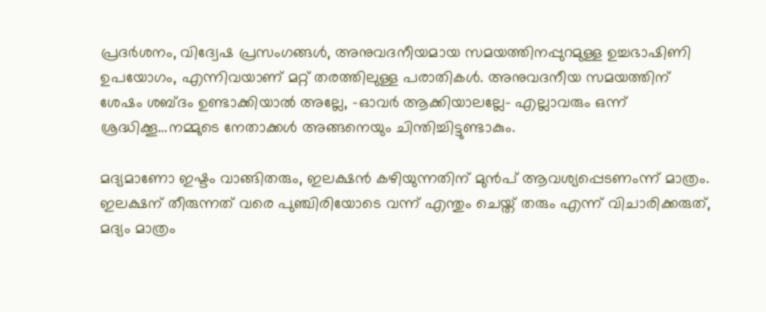പ്രദര്‍ശനം, വിദ്വേഷ പ്രസംഗങ്ങള്‍, അനുവദനീയമായ സമയത്തിനപ്പുറമുള്ള ഉച്ചഭാഷിണി ഉപയോഗം, എന്നിവയാണ് മറ്റ് തരത്തിലുള്ള പരാതികള്‍. അനുവദനീയ സമയത്തിന് ശേഷം ശബ്ദം ഉണ്ടാക്കിയാല്‍ അല്ലേ, -ഓവര്‍ ആക്കിയാലല്ലേ- എല്ലാവരും ഒന്ന് ശ്രദ്ധിക്കൂ…നമ്മുടെ നേതാക്കള്‍ അങ്ങനെയും ചിന്തിച്ചിട്ടുണ്ടാകും.

മദ്യമാണോ ഇഷ്ടം വാങ്ങിതരും, ഇലക്ഷന്‍ കഴിയുന്നതിന് മുന്‍പ് ആവശ്യപ്പെടണംന്ന് മാത്രം. ഇലക്ഷന് തീരുന്നത് വരെ പുഞ്ചിരിയോടെ വന്ന് എന്തും ചെയ്ത് തരും എന്ന് വിചാരിക്കരുത്, മദ്യം മാത്രം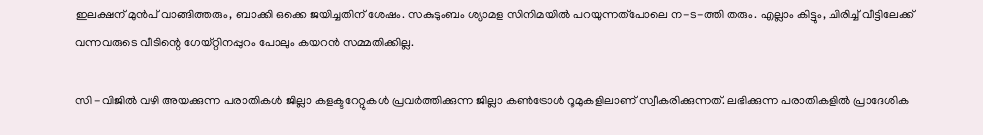ഇലക്ഷന് മുന്‍പ് വാങ്ങിത്തരും, ബാക്കി ഒക്കെ ജയിച്ചതിന് ശേഷം. സകുടുംബം ശ്യാമള സിനിമയില്‍ പറയുന്നത്‌പോലെ ന-ട-ത്തി തരും. എല്ലാം കിട്ടും, ചിരിച്ച് വീട്ടിലേക്ക് വന്നവരുടെ വീടിന്റെ ഗേയ്റ്റിനപ്പുറം പോലും കയറന്‍ സമ്മതിക്കില്ല.

സി -വിജില്‍ വഴി അയക്കുന്ന പരാതികള്‍ ജില്ലാ കളക്ടറേറ്റുകള്‍ പ്രവര്‍ത്തിക്കുന്ന ജില്ലാ കണ്‍ട്രോള്‍ റൂമുകളിലാണ് സ്വീകരിക്കുന്നത്. ലഭിക്കുന്ന പരാതികളില്‍ പ്രാദേശിക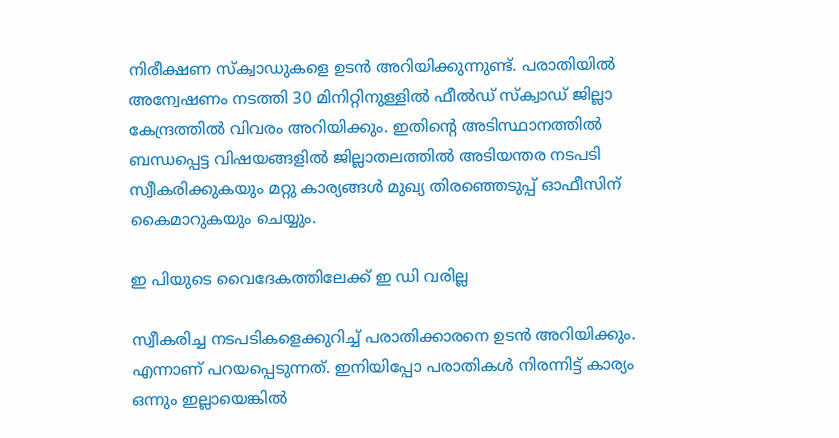നിരീക്ഷണ സ്‌ക്വാഡുകളെ ഉടന്‍ അറിയിക്കുന്നുണ്ട്. പരാതിയില്‍ അന്വേഷണം നടത്തി 30 മിനിറ്റിനുള്ളില്‍ ഫീല്‍ഡ് സ്‌ക്വാഡ് ജില്ലാ കേന്ദ്രത്തില്‍ വിവരം അറിയിക്കും. ഇതിന്റെ അടിസ്ഥാനത്തില്‍ ബന്ധപ്പെട്ട വിഷയങ്ങളില്‍ ജില്ലാതലത്തില്‍ അടിയന്തര നടപടി സ്വീകരിക്കുകയും മറ്റു കാര്യങ്ങള്‍ മുഖ്യ തിരഞ്ഞെടുപ്പ് ഓഫീസിന് കൈമാറുകയും ചെയ്യും.

ഇ പിയുടെ വൈദേകത്തിലേക്ക് ഇ ഡി വരില്ല

സ്വീകരിച്ച നടപടികളെക്കുറിച്ച് പരാതിക്കാരനെ ഉടന്‍ അറിയിക്കും. എന്നാണ് പറയപ്പെടുന്നത്. ഇനിയിപ്പോ പരാതികള്‍ നിരന്നിട്ട് കാര്യം ഒന്നും ഇല്ലായെങ്കില്‍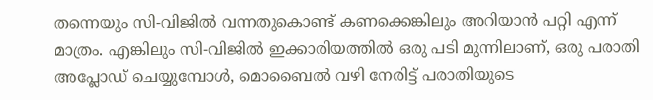തന്നെയും സി-വിജില്‍ വന്നതുകൊണ്ട് കണക്കെങ്കിലും അറിയാന്‍ പറ്റി എന്ന് മാത്രം. എങ്കിലും സി-വിജില്‍ ഇക്കാരിയത്തില്‍ ഒരു പടി മുന്നിലാണ്, ഒരു പരാതി അപ്ലോഡ് ചെയ്യുമ്പോള്‍, മൊബൈല്‍ വഴി നേരിട്ട് പരാതിയുടെ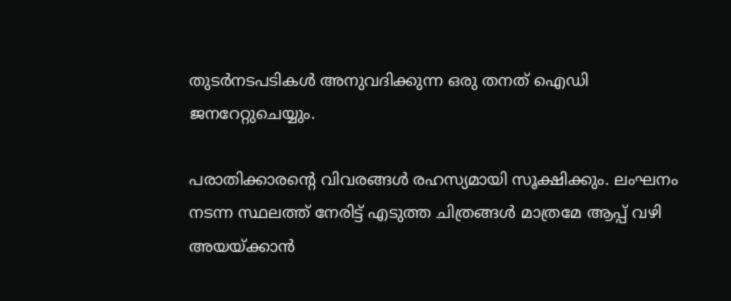തുടര്‍നടപടികള്‍ അനുവദിക്കുന്ന ഒരു തനത് ഐഡി ജനറേറ്റുചെയ്യും.

പരാതിക്കാരന്റെ വിവരങ്ങള്‍ രഹസ്യമായി സൂക്ഷിക്കും. ലംഘനം നടന്ന സ്ഥലത്ത് നേരിട്ട് എടുത്ത ചിത്രങ്ങള്‍ മാത്രമേ ആപ്പ് വഴി അയയ്ക്കാന്‍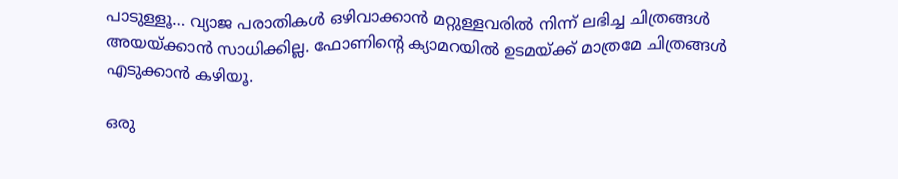പാടുള്ളൂ… വ്യാജ പരാതികള്‍ ഒഴിവാക്കാന്‍ മറ്റുള്ളവരില്‍ നിന്ന് ലഭിച്ച ചിത്രങ്ങള്‍ അയയ്ക്കാന്‍ സാധിക്കില്ല. ഫോണിന്റെ ക്യാമറയില്‍ ഉടമയ്ക്ക് മാത്രമേ ചിത്രങ്ങള്‍ എടുക്കാന്‍ കഴിയൂ.

ഒരു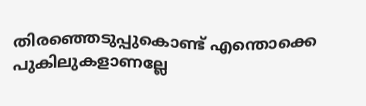തിരഞ്ഞെടുപ്പുകൊണ്ട് എന്തൊക്കെ പുകിലുകളാണല്ലേ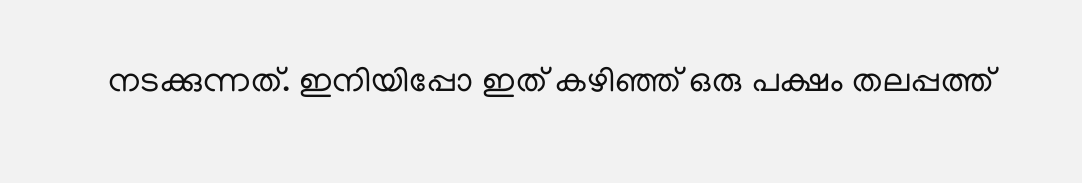നടക്കുന്നത്. ഇനിയിപ്പോ ഇത് കഴിഞ്ഞ് ഒരു പക്ഷം തലപ്പത്ത്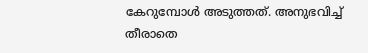കേറുമ്പോള്‍ അടുത്തത്. അനുഭവിച്ച് തീരാതെ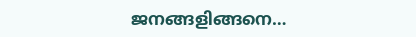ജനങ്ങളിങ്ങനെ…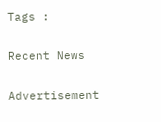Tags :

Recent News

Advertisement